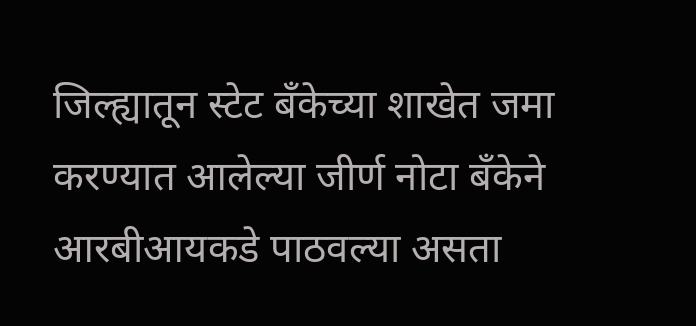जिल्ह्यातून स्टेट बँकेच्या शाखेत जमा करण्यात आलेल्या जीर्ण नोटा बँकेने आरबीआयकडे पाठवल्या असता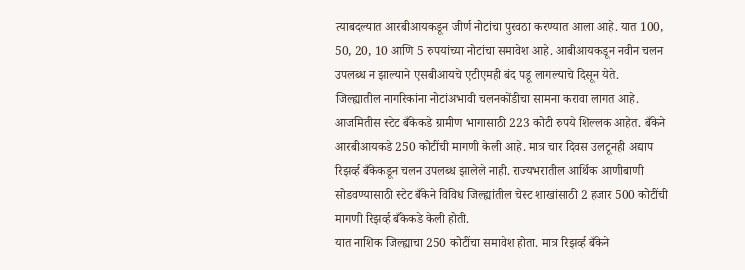त्याबदल्यात आरबीआयकडून जीर्ण नोटांचा पुरवठा करण्यात आला आहे. यात 100, 50, 20, 10 आणि 5 रुपयांच्या नोटांचा समावेश आहे. आबीआयकडून नवीन चलन उपलब्ध न झाल्याने एसबीआयचे एटीएमही बंद पडू लागल्याचे दिसून येते.
जिल्ह्यातील नागरिकांना नोटांअभावी चलनकोंडीचा सामना करावा लागत आहे. आजमितीस स्टेट बँकेकडे ग्रामीण भागासाठी 223 कोटी रुपये शिल्लक आहेत. बँकेने आरबीआयकडे 250 कोटींची मागणी केली आहे. मात्र चार दिवस उलटूनही अद्याप रिझर्व्ह बँकेकडून चलन उपलब्ध झालेले नाही. राज्यभरातील आर्थिक आणीबाणी सोडवण्यासाठी स्टेट बँकेने विविध जिल्ह्यांतील चेस्ट शाखांसाठी 2 हजार 500 कोटींची मागणी रिझर्व्ह बँकेकडे केली होती.
यात नाशिक जिल्ह्याचा 250 कोटींचा समावेश होता. मात्र रिझर्व्ह बँकेने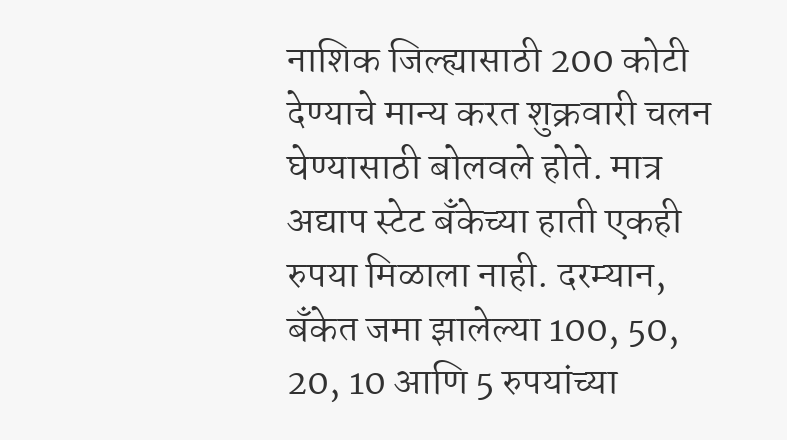नाशिक जिल्ह्यासाठी 200 कोटी देण्याचे मान्य करत शुक्रवारी चलन घेण्यासाठी बोलवले होते. मात्र अद्याप स्टेट बँकेच्या हाती एकही रुपया मिळाला नाही. दरम्यान, बँकेत जमा झालेल्या 100, 50, 20, 10 आणि 5 रुपयांच्या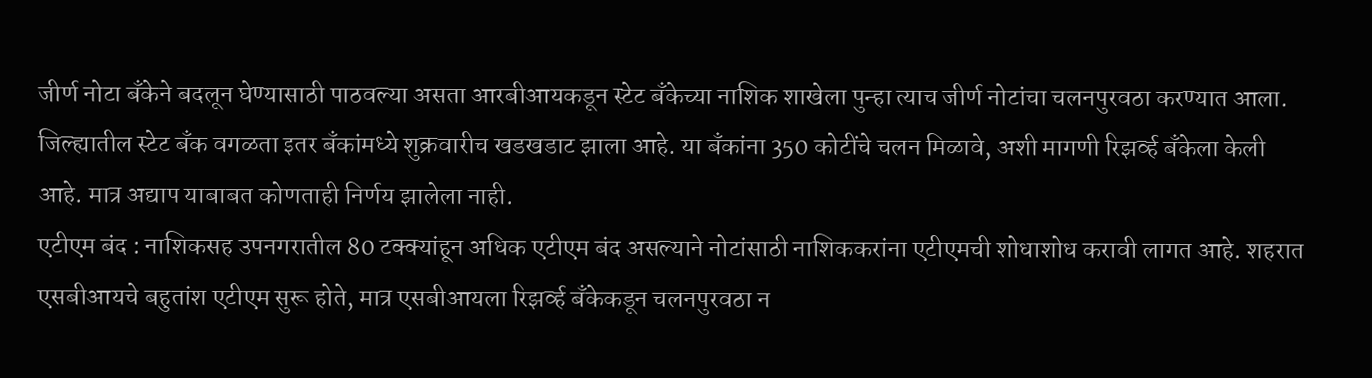जीर्ण नोटा बँकेने बदलून घेण्यासाठी पाठवल्या असता आरबीआयकडून स्टेट बँकेच्या नाशिक शाखेला पुन्हा त्याच जीर्ण नोटांचा चलनपुरवठा करण्यात आला. जिल्ह्यातील स्टेट बँक वगळता इतर बँकांमध्ये शुक्रवारीच खडखडाट झाला आहे. या बँकांना 350 कोटींचे चलन मिळावे, अशी मागणी रिझर्व्ह बँकेला केली आहे. मात्र अद्याप याबाबत कोणताही निर्णय झालेला नाही.
एटीएम बंद : नाशिकसह उपनगरातील 80 टक्क्यांहून अधिक एटीएम बंद असल्याने नोटांसाठी नाशिककरांना एटीएमची शोधाशोध करावी लागत आहे. शहरात एसबीआयचे बहुतांश एटीएम सुरू होते, मात्र एसबीआयला रिझर्व्ह बँकेकडून चलनपुरवठा न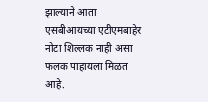झाल्याने आता एसबीआयच्या एटीएमबाहेर नोटा शिल्लक नाही असा फलक पाहायला मिळत आहे.